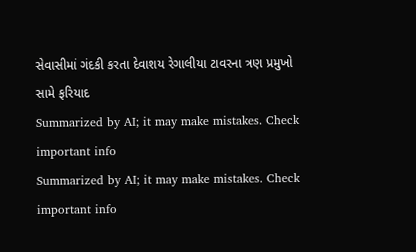સેવાસીમાં ગંદકી કરતા દેવાશય રેગાલીયા ટાવરના ત્રણ પ્રમુખો સામે ફરિયાદ
Summarized by AI; it may make mistakes. Check important info
Summarized by AI; it may make mistakes. Check important info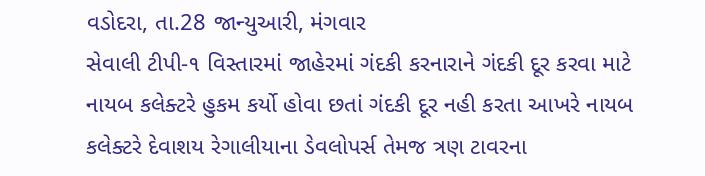વડોદરા, તા.28 જાન્યુઆરી, મંગવાર
સેવાલી ટીપી-૧ વિસ્તારમાં જાહેરમાં ગંદકી કરનારાને ગંદકી દૂર કરવા માટે નાયબ કલેક્ટરે હુકમ કર્યો હોવા છતાં ગંદકી દૂર નહી કરતા આખરે નાયબ કલેક્ટરે દેવાશય રેગાલીયાના ડેવલોપર્સ તેમજ ત્રણ ટાવરના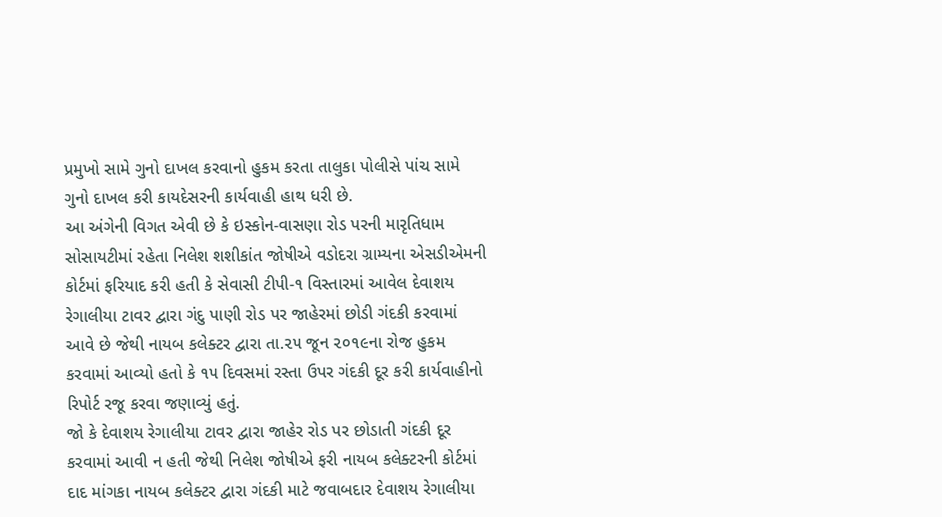પ્રમુખો સામે ગુનો દાખલ કરવાનો હુકમ કરતા તાલુકા પોલીસે પાંચ સામે ગુનો દાખલ કરી કાયદેસરની કાર્યવાહી હાથ ધરી છે.
આ અંગેની વિગત એવી છે કે ઇસ્કોન-વાસણા રોડ પરની મારૃતિધામ સોસાયટીમાં રહેતા નિલેશ શશીકાંત જોષીએ વડોદરા ગ્રામ્યના એસડીએમની કોર્ટમાં ફરિયાદ કરી હતી કે સેવાસી ટીપી-૧ વિસ્તારમાં આવેલ દેવાશય રેગાલીયા ટાવર દ્વારા ગંદુ પાણી રોડ પર જાહેરમાં છોડી ગંદકી કરવામાં આવે છે જેથી નાયબ કલેક્ટર દ્વારા તા.૨૫ જૂન ૨૦૧૯ના રોજ હુકમ કરવામાં આવ્યો હતો કે ૧૫ દિવસમાં રસ્તા ઉપર ગંદકી દૂર કરી કાર્યવાહીનો રિપોર્ટ રજૂ કરવા જણાવ્યું હતું.
જો કે દેવાશય રેગાલીયા ટાવર દ્વારા જાહેર રોડ પર છોડાતી ગંદકી દૂર કરવામાં આવી ન હતી જેથી નિલેશ જોષીએ ફરી નાયબ કલેક્ટરની કોર્ટમાં દાદ માંગકા નાયબ કલેક્ટર દ્વારા ગંદકી માટે જવાબદાર દેવાશય રેગાલીયા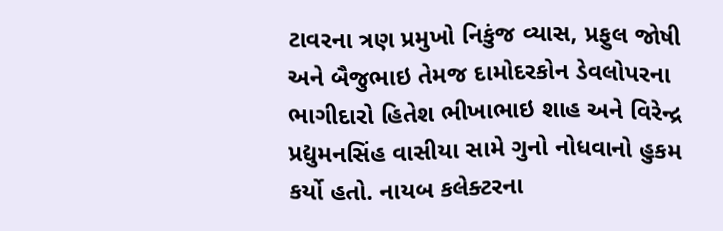ટાવરના ત્રણ પ્રમુખો નિકુંજ વ્યાસ, પ્રફુલ જોષી અને બૈજુભાઇ તેમજ દામોદરકોન ડેવલોપરના ભાગીદારો હિતેશ ભીખાભાઇ શાહ અને વિરેન્દ્ર પ્રદ્યુમનસિંહ વાસીયા સામે ગુનો નોધવાનો હુકમ કર્યો હતો. નાયબ કલેક્ટરના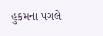હુકમના પગલે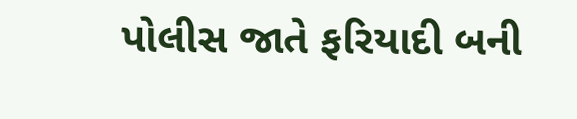પોલીસ જાતે ફરિયાદી બની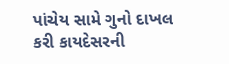પાંચેય સામે ગુનો દાખલ કરી કાયદેસરની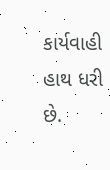કાર્યવાહી હાથ ધરી છે.